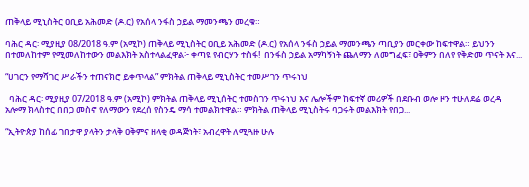ጠቅላይ ሚኒስትር ዐቢይ አሕመድ (ዶ.ር) የአሰላ ንፋስ ኃይል ማመንጫን መረቁ።

ባሕር ዳር፡ ሚያዚያ 08/2018 ዓ.ም (አሚኮ) ጠቅላይ ሚኒስትር ዐቢይ አሕመድ (ዶ.ር) የአሰላ ንፋስ ኃይል ማመንጫን ጣቢያን መርቀው ከፍተዋል። ይህንን በተመለከተም የሚመለከተውን መልእክት አስተላልፈዋል፦ ቀጣዩ የብርሃን ተስፋ!  በንፋስ ኃይል አማካኝነት ጨለማን ለመግፈፍ፣ ዐቅምን በለየ የቅድመ ጥናት እና...

“ሀገርን የማሻገር ሥራችን ተጠናክሮ ይቀጥላል” ምክትል ጠቅላይ ሚኒስትር ተመሥገን ጥሩነህ

  ባሕር ዳር፡ ሚያዚያ 07/2018 ዓ.ም (አሚኮ) ምክትል ጠቅላይ ሚኒሰትር ተመስገን ጥሩነህ እና ሌሎችም ከፍተኛ መሪዎች በደቡብ ወሎ ዞን ተሁለደሬ ወረዳ አሎማ ክላስተር በበጋ መስኖ የለማውን የደረሰ የስንዴ ማሳ ተመልክተዋል። ምክትል ጠቅላይ ሚኒስትሩ ባጋሩት መልእክት የበጋ...

“ኢትዮጵያ ከሰፊ ገበታዋ ያላትን ታላቅ ዐቅምና ዘላቂ ወዳጅነት፣ አብረዋት ለሚጓዙ ሁሉ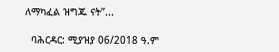ለማካፈል ዝግጁ ናት”...

  ባሕርዳር: ሚያዝያ 06/2018 ዓ.ም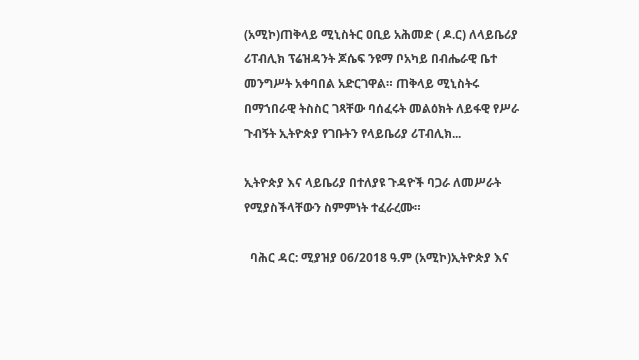(አሚኮ)ጠቅላይ ሚኒስትር ዐቢይ አሕመድ ( ዶ.ር) ለላይቤሪያ ሪፐብሊክ ፕሬዝዳንት ጆሴፍ ንዩማ ቦአካይ በብሔራዊ ቤተ መንግሥት አቀባበል አድርገዋል። ጠቅላይ ሚኒስትሩ በማኀበራዊ ትስስር ገጻቸው ባሰፈሩት መልዕክት ለይፋዊ የሥራ ጉብኝት ኢትዮጵያ የገቡትን የላይቤሪያ ሪፐብሊክ...

ኢትዮጵያ እና ላይቤሪያ በተለያዩ ጉዳዮች ባጋራ ለመሥራት የሚያስችላቸውን ስምምነት ተፈራረሙ።

  ባሕር ዳር: ሚያዝያ 06/2018 ዓ.ም (አሚኮ)ኢትዮጵያ እና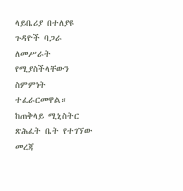ላይቤሪያ በተለያዩ ጉዳዮች ባጋራ ለመሥራት የሚያስችላቸውን ስምምነት ተፈራርመዋል። ከጠቅላይ ሚኒስትር ጽሕፈት ቤት የተገኘው መረጃ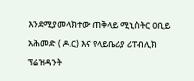እንደሚያመላክተው ጠቅላይ ሚኒስትር ዐቢይ አሕመድ ( ዶ.ር) እና የላይቤሪያ ሪፐብሊክ ፕሬዝዳንት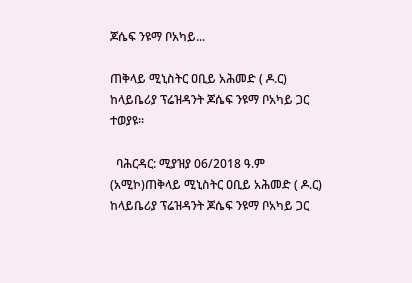ጆሴፍ ንዩማ ቦአካይ...

ጠቅላይ ሚኒስትር ዐቢይ አሕመድ ( ዶ.ር) ከላይቤሪያ ፕሬዝዳንት ጆሴፍ ንዩማ ቦአካይ ጋር ተወያዩ።

  ባሕርዳር: ሚያዝያ 06/2018 ዓ.ም (አሚኮ)ጠቅላይ ሚኒስትር ዐቢይ አሕመድ ( ዶ.ር) ከላይቤሪያ ፕሬዝዳንት ጆሴፍ ንዩማ ቦአካይ ጋር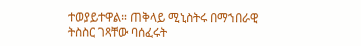ተወያይተዋል። ጠቅላይ ሚኒስትሩ በማኀበራዊ ትስስር ገጻቸው ባሰፈሩት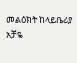መልዕክት ከላይቤሪያ አቻዬ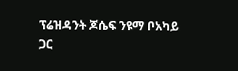ፕሬዝዳንት ጆሴፍ ንዩማ ቦአካይ ጋር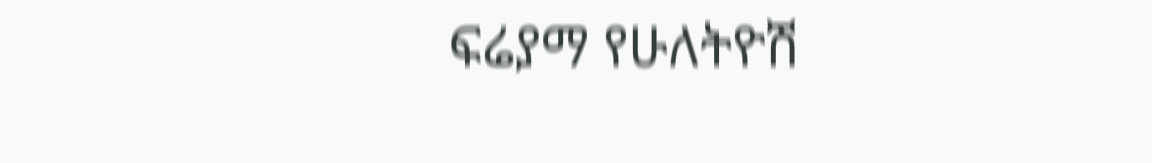ፍሬያማ የሁለትዮሽ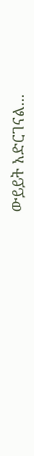ውይይት አድርገናል...